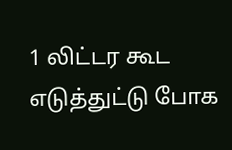1 லிட்டர கூட எடுத்துட்டு போக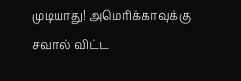முடியாது! அமெரிக்காவுக்கு சவால் விட்ட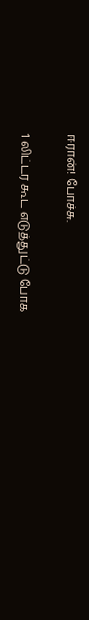ஈரான்! போச்சு.

1 லிட்டர கூட எடுத்துட்டு போக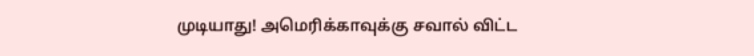முடியாது! அமெரிக்காவுக்கு சவால் விட்ட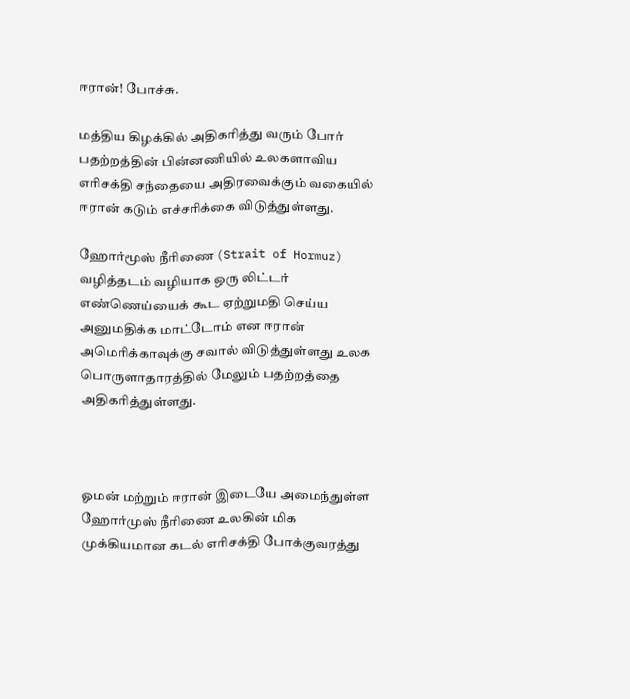ஈரான்! போச்சு.

மத்திய கிழக்கில் அதிகரித்து வரும் போர் பதற்றத்தின் பின்னணியில் உலகளாவிய எரிசக்தி சந்தையை அதிரவைக்கும் வகையில் ஈரான் கடும் எச்சரிக்கை விடுத்துள்ளது.

ஹோர்மூஸ் நீரிணை (Strait of Hormuz) வழித்தடம் வழியாக ஒரு லிட்டர் எண்ணெய்யைக் கூட ஏற்றுமதி செய்ய அனுமதிக்க மாட்டோம் என ஈரான் அமெரிக்காவுக்கு சவால் விடுத்துள்ளது உலக பொருளாதாரத்தில் மேலும் பதற்றத்தை அதிகரித்துள்ளது.



ஓமன் மற்றும் ஈரான் இடையே அமைந்துள்ள ஹோர்முஸ் நீரிணை உலகின் மிக முக்கியமான கடல் எரிசக்தி போக்குவரத்து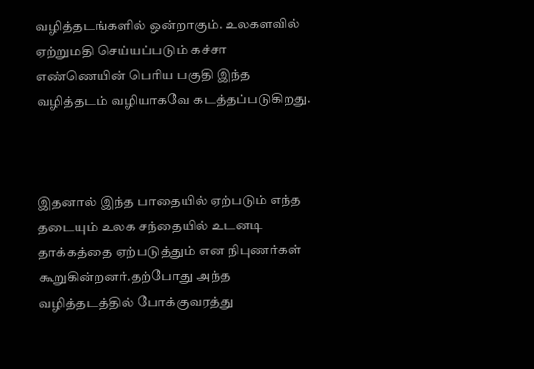வழித்தடங்களில் ஒன்றாகும். உலகளவில் ஏற்றுமதி செய்யப்படும் கச்சா எண்ணெயின் பெரிய பகுதி இந்த வழித்தடம் வழியாகவே கடத்தப்படுகிறது.



இதனால் இந்த பாதையில் ஏற்படும் எந்த தடையும் உலக சந்தையில் உடனடி தாக்கத்தை ஏற்படுத்தும் என நிபுணர்கள் கூறுகின்றனர்.தற்போது அந்த வழித்தடத்தில் போக்குவரத்து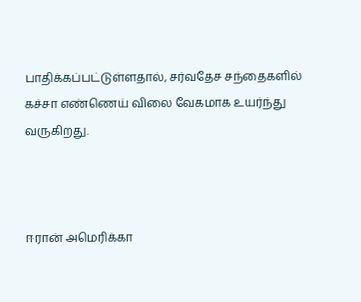பாதிக்கப்பட்டுள்ளதால், சர்வதேச சந்தைகளில் கச்சா எண்ணெய் விலை வேகமாக உயர்ந்து வருகிறது.



ஈரான் அமெரிக்கா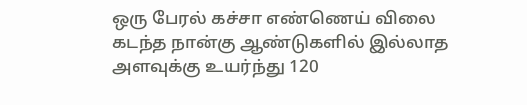ஒரு பேரல் கச்சா எண்ணெய் விலை கடந்த நான்கு ஆண்டுகளில் இல்லாத அளவுக்கு உயர்ந்து 120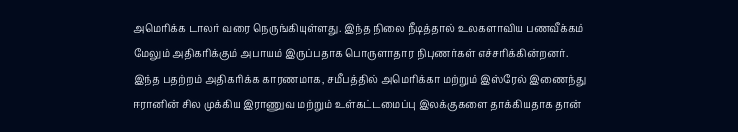அமெரிக்க டாலர் வரை நெருங்கியுள்ளது. இந்த நிலை நீடித்தால் உலகளாவிய பணவீக்கம் மேலும் அதிகரிக்கும் அபாயம் இருப்பதாக பொருளாதார நிபுணர்கள் எச்சரிக்கின்றனர். இந்த பதற்றம் அதிகரிக்க காரணமாக, சமீபத்தில் அமெரிக்கா மற்றும் இஸ்ரேல் இணைந்து ஈரானின் சில முக்கிய இராணுவ மற்றும் உள்கட்டமைப்பு இலக்குகளை தாக்கியதாக தான்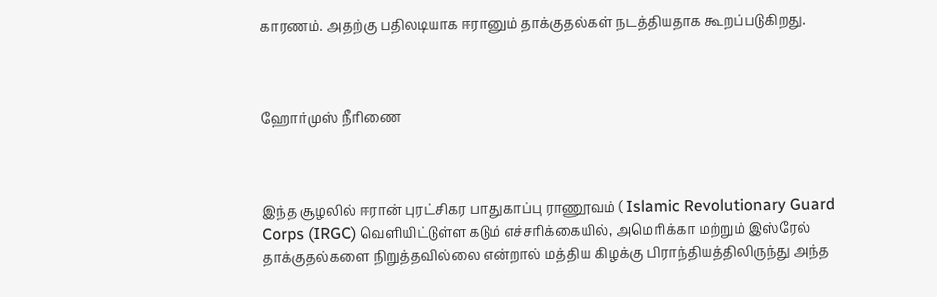காரணம். அதற்கு பதிலடியாக ஈரானும் தாக்குதல்கள் நடத்தியதாக கூறப்படுகிறது.



ஹோர்முஸ் நீரிணை



இந்த சூழலில் ஈரான் புரட்சிகர பாதுகாப்பு ராணூவம் ( Islamic Revolutionary Guard Corps (IRGC) வெளியிட்டுள்ள கடும் எச்சரிக்கையில், அமெரிக்கா மற்றும் இஸ்ரேல் தாக்குதல்களை நிறுத்தவில்லை என்றால் மத்திய கிழக்கு பிராந்தியத்திலிருந்து அந்த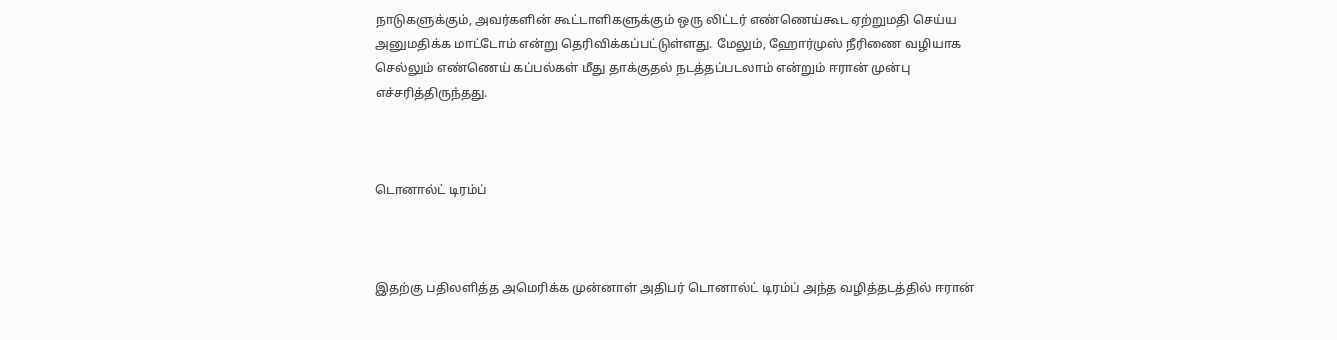நாடுகளுக்கும், அவர்களின் கூட்டாளிகளுக்கும் ஒரு லிட்டர் எண்ணெய்கூட ஏற்றுமதி செய்ய அனுமதிக்க மாட்டோம் என்று தெரிவிக்கப்பட்டுள்ளது. மேலும், ஹோர்முஸ் நீரிணை வழியாக செல்லும் எண்ணெய் கப்பல்கள் மீது தாக்குதல் நடத்தப்படலாம் என்றும் ஈரான் முன்பு எச்சரித்திருந்தது.



டொனால்ட் டிரம்ப்



இதற்கு பதிலளித்த அமெரிக்க முன்னாள் அதிபர் டொனால்ட் டிரம்ப் அந்த வழித்தடத்தில் ஈரான்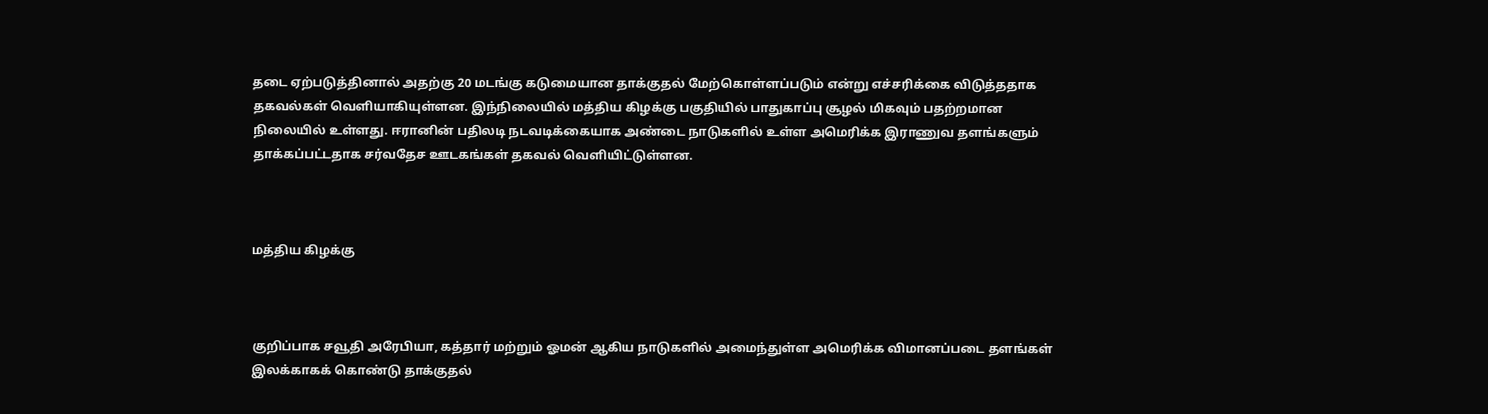தடை ஏற்படுத்தினால் அதற்கு 20 மடங்கு கடுமையான தாக்குதல் மேற்கொள்ளப்படும் என்று எச்சரிக்கை விடுத்ததாக தகவல்கள் வெளியாகியுள்ளன. இந்நிலையில் மத்திய கிழக்கு பகுதியில் பாதுகாப்பு சூழல் மிகவும் பதற்றமான நிலையில் உள்ளது. ஈரானின் பதிலடி நடவடிக்கையாக அண்டை நாடுகளில் உள்ள அமெரிக்க இராணுவ தளங்களும் தாக்கப்பட்டதாக சர்வதேச ஊடகங்கள் தகவல் வெளியிட்டுள்ளன.



மத்திய கிழக்கு



குறிப்பாக சவூதி அரேபியா, கத்தார் மற்றும் ஓமன் ஆகிய நாடுகளில் அமைந்துள்ள அமெரிக்க விமானப்படை தளங்கள் இலக்காகக் கொண்டு தாக்குதல்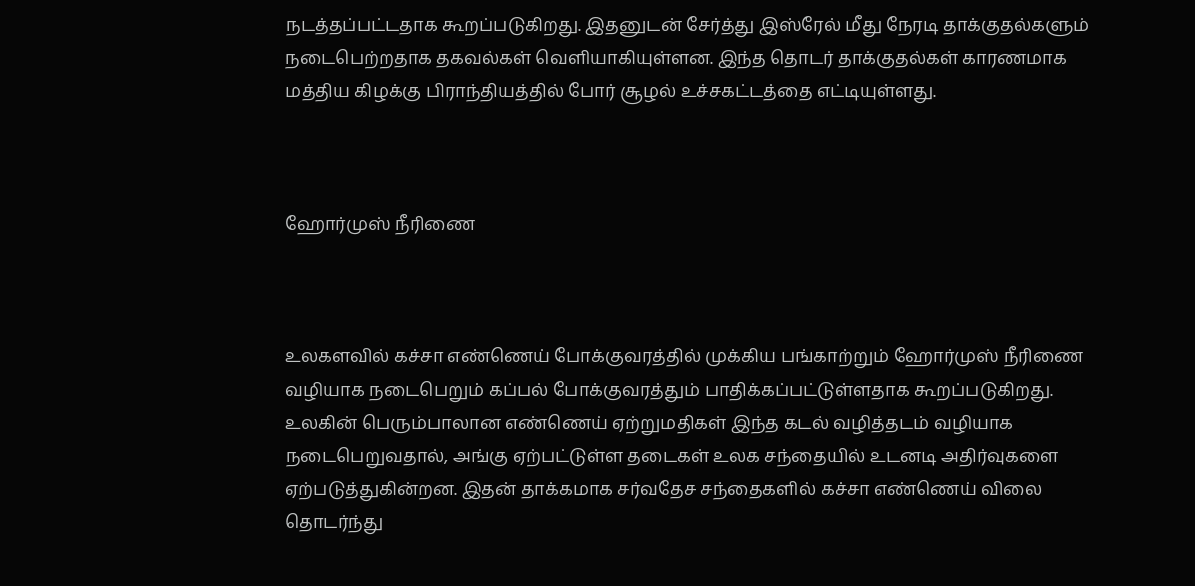நடத்தப்பட்டதாக கூறப்படுகிறது. இதனுடன் சேர்த்து இஸ்ரேல் மீது நேரடி தாக்குதல்களும் நடைபெற்றதாக தகவல்கள் வெளியாகியுள்ளன. இந்த தொடர் தாக்குதல்கள் காரணமாக மத்திய கிழக்கு பிராந்தியத்தில் போர் சூழல் உச்சகட்டத்தை எட்டியுள்ளது.



ஹோர்முஸ் நீரிணை



உலகளவில் கச்சா எண்ணெய் போக்குவரத்தில் முக்கிய பங்காற்றும் ஹோர்முஸ் நீரிணை வழியாக நடைபெறும் கப்பல் போக்குவரத்தும் பாதிக்கப்பட்டுள்ளதாக கூறப்படுகிறது. உலகின் பெரும்பாலான எண்ணெய் ஏற்றுமதிகள் இந்த கடல் வழித்தடம் வழியாக நடைபெறுவதால், அங்கு ஏற்பட்டுள்ள தடைகள் உலக சந்தையில் உடனடி அதிர்வுகளை ஏற்படுத்துகின்றன. இதன் தாக்கமாக சர்வதேச சந்தைகளில் கச்சா எண்ணெய் விலை தொடர்ந்து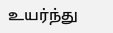உயர்ந்து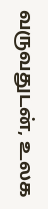வருவதுடன், உலக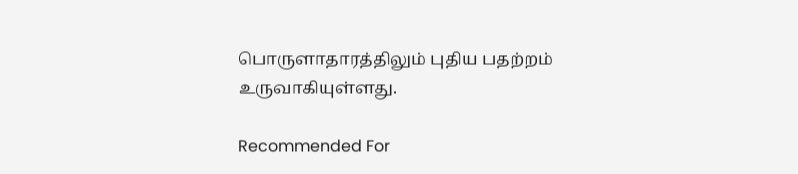பொருளாதாரத்திலும் புதிய பதற்றம் உருவாகியுள்ளது.

Recommended For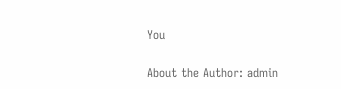You

About the Author: admin